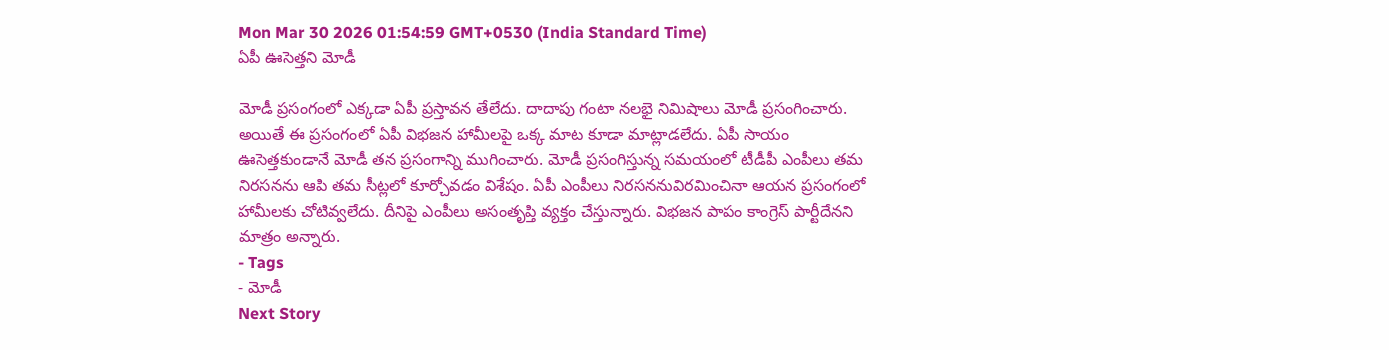Mon Mar 30 2026 01:54:59 GMT+0530 (India Standard Time)
ఏపీ ఊసెత్తని మోడీ

మోడీ ప్రసంగంలో ఎక్కడా ఏపీ ప్రస్తావన తేలేదు. దాదాపు గంటా నలభై నిమిషాలు మోడీ ప్రసంగించారు. అయితే ఈ ప్రసంగంలో ఏపీ విభజన హామీలపై ఒక్క మాట కూడా మాట్లాడలేదు. ఏపీ సాయం ఊసెత్తకుండానే మోడీ తన ప్రసంగాన్ని ముగించారు. మోడీ ప్రసంగిస్తున్న సమయంలో టీడీపీ ఎంపీలు తమ నిరసనను ఆపి తమ సీట్లలో కూర్చోవడం విశేషం. ఏపీ ఎంపీలు నిరసననువిరమించినా ఆయన ప్రసంగంలో హామీలకు చోటివ్వలేదు. దీనిపై ఎంపీలు అసంతృప్తి వ్యక్తం చేస్తున్నారు. విభజన పాపం కాంగ్రెస్ పార్టీదేనని మాత్రం అన్నారు.
- Tags
- మోడీ
Next Story